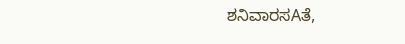ಶನಿವಾರಸAತೆ,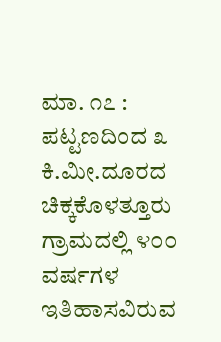ಮಾ. ೧೭ : ಪಟ್ಟಣದಿಂದ ೩ ಕಿ.ಮೀ.ದೂರದ ಚಿಕ್ಕಕೊಳತ್ತೂರು ಗ್ರಾಮದಲ್ಲಿ ೪೦೦ ವರ್ಷಗಳ ಇತಿಹಾಸವಿರುವ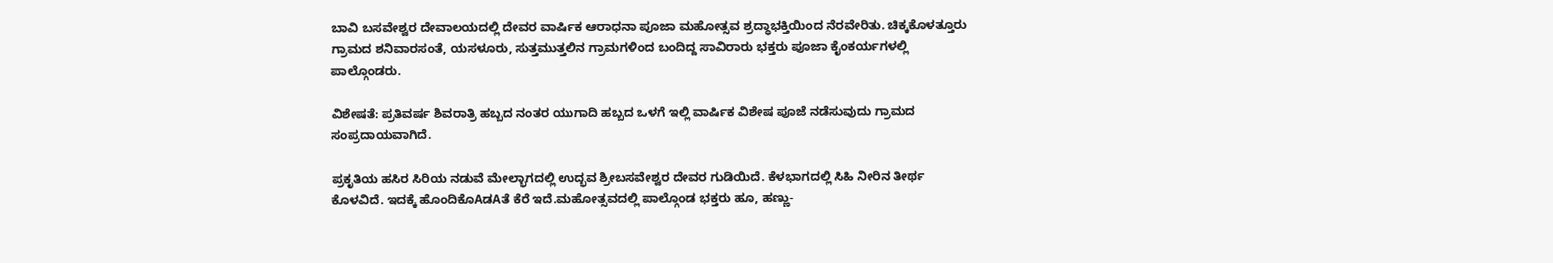ಬಾವಿ ಬಸವೇಶ್ವರ ದೇವಾಲಯದಲ್ಲಿ ದೇವರ ವಾರ್ಷಿಕ ಆರಾಧನಾ ಪೂಜಾ ಮಹೋತ್ಸವ ಶ್ರದ್ಧಾಭಕ್ತಿಯಿಂದ ನೆರವೇರಿತು. ಚಿಕ್ಕಕೊಳತ್ತೂರು ಗ್ರಾಮದ ಶನಿವಾರಸಂತೆ, ಯಸಳೂರು, ಸುತ್ತಮುತ್ತಲಿನ ಗ್ರಾಮಗಳಿಂದ ಬಂದಿದ್ದ ಸಾವಿರಾರು ಭಕ್ತರು ಪೂಜಾ ಕೈಂಕರ್ಯಗಳಲ್ಲಿ ಪಾಲ್ಗೊಂಡರು.

ವಿಶೇಷತೆ: ಪ್ರತಿವರ್ಷ ಶಿವರಾತ್ರಿ ಹಬ್ಬದ ನಂತರ ಯುಗಾದಿ ಹಬ್ಬದ ಒಳಗೆ ಇಲ್ಲಿ ವಾರ್ಷಿಕ ವಿಶೇಷ ಪೂಜೆ ನಡೆಸುವುದು ಗ್ರಾಮದ ಸಂಪ್ರದಾಯವಾಗಿದೆ.

ಪ್ರಕೃತಿಯ ಹಸಿರ ಸಿರಿಯ ನಡುವೆ ಮೇಲ್ಭಾಗದಲ್ಲಿ ಉದ್ಭವ ಶ್ರೀಬಸವೇಶ್ವರ ದೇವರ ಗುಡಿಯಿದೆ. ಕೆಳಭಾಗದಲ್ಲಿ ಸಿಹಿ ನೀರಿನ ತೀರ್ಥ ಕೊಳವಿದೆ. ಇದಕ್ಕೆ ಹೊಂದಿಕೊAಡAತೆ ಕೆರೆ ಇದೆ.ಮಹೋತ್ಸವದಲ್ಲಿ ಪಾಲ್ಗೊಂಡ ಭಕ್ತರು ಹೂ, ಹಣ್ಣು-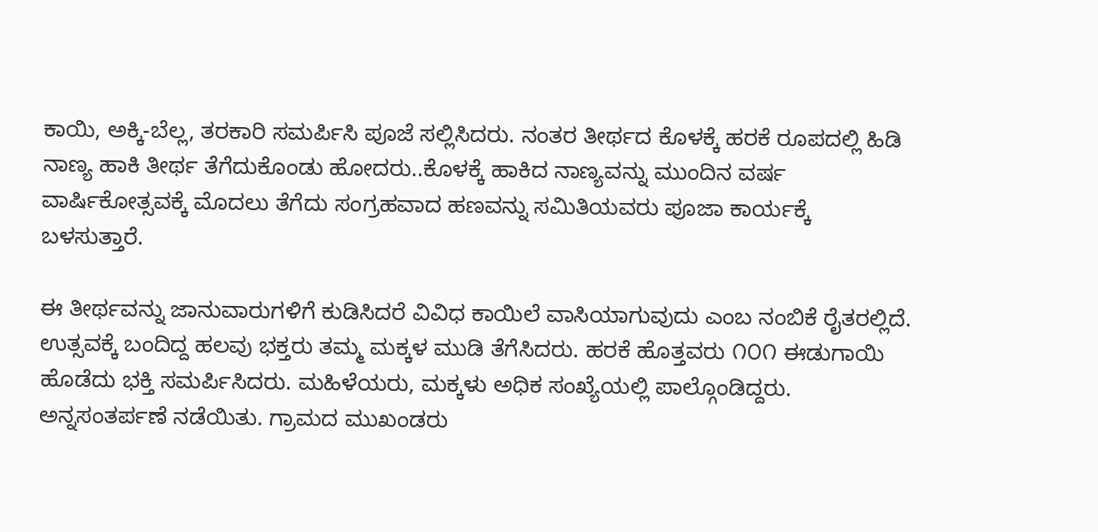ಕಾಯಿ, ಅಕ್ಕಿ-ಬೆಲ್ಲ, ತರಕಾರಿ ಸಮರ್ಪಿಸಿ ಪೂಜೆ ಸಲ್ಲಿಸಿದರು. ನಂತರ ತೀರ್ಥದ ಕೊಳಕ್ಕೆ ಹರಕೆ ರೂಪದಲ್ಲಿ ಹಿಡಿ ನಾಣ್ಯ ಹಾಕಿ ತೀರ್ಥ ತೆಗೆದುಕೊಂಡು ಹೋದರು..ಕೊಳಕ್ಕೆ ಹಾಕಿದ ನಾಣ್ಯವನ್ನು ಮುಂದಿನ ವರ್ಷ ವಾರ್ಷಿಕೋತ್ಸವಕ್ಕೆ ಮೊದಲು ತೆಗೆದು ಸಂಗ್ರಹವಾದ ಹಣವನ್ನು ಸಮಿತಿಯವರು ಪೂಜಾ ಕಾರ್ಯಕ್ಕೆ ಬಳಸುತ್ತಾರೆ.

ಈ ತೀರ್ಥವನ್ನು ಜಾನುವಾರುಗಳಿಗೆ ಕುಡಿಸಿದರೆ ವಿವಿಧ ಕಾಯಿಲೆ ವಾಸಿಯಾಗುವುದು ಎಂಬ ನಂಬಿಕೆ ರೈತರಲ್ಲಿದೆ. ಉತ್ಸವಕ್ಕೆ ಬಂದಿದ್ದ ಹಲವು ಭಕ್ತರು ತಮ್ಮ ಮಕ್ಕಳ ಮುಡಿ ತೆಗೆಸಿದರು. ಹರಕೆ ಹೊತ್ತವರು ೧೦೧ ಈಡುಗಾಯಿ ಹೊಡೆದು ಭಕ್ತಿ ಸಮರ್ಪಿಸಿದರು. ಮಹಿಳೆಯರು, ಮಕ್ಕಳು ಅಧಿಕ ಸಂಖ್ಯೆಯಲ್ಲಿ ಪಾಲ್ಗೊಂಡಿದ್ದರು. ಅನ್ನಸಂತರ್ಪಣೆ ನಡೆಯಿತು. ಗ್ರಾಮದ ಮುಖಂಡರು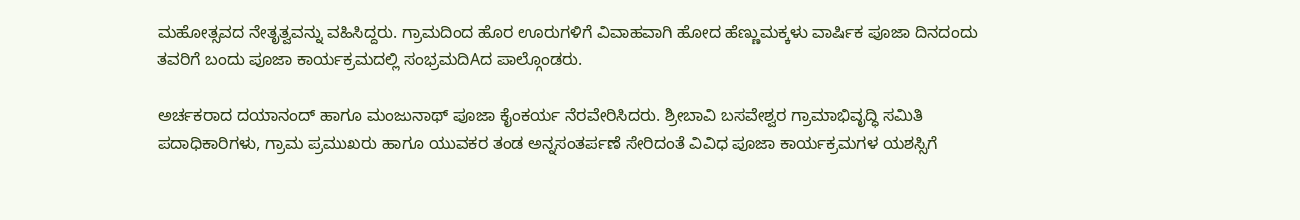ಮಹೋತ್ಸವದ ನೇತೃತ್ವವನ್ನು ವಹಿಸಿದ್ದರು. ಗ್ರಾಮದಿಂದ ಹೊರ ಊರುಗಳಿಗೆ ವಿವಾಹವಾಗಿ ಹೋದ ಹೆಣ್ಣುಮಕ್ಕಳು ವಾರ್ಷಿಕ ಪೂಜಾ ದಿನದಂದು ತವರಿಗೆ ಬಂದು ಪೂಜಾ ಕಾರ್ಯಕ್ರಮದಲ್ಲಿ ಸಂಭ್ರಮದಿAದ ಪಾಲ್ಗೊಂಡರು.

ಅರ್ಚಕರಾದ ದಯಾನಂದ್ ಹಾಗೂ ಮಂಜುನಾಥ್ ಪೂಜಾ ಕೈಂಕರ್ಯ ನೆರವೇರಿಸಿದರು. ಶ್ರೀಬಾವಿ ಬಸವೇಶ್ವರ ಗ್ರಾಮಾಭಿವೃದ್ಧಿ ಸಮಿತಿ ಪದಾಧಿಕಾರಿಗಳು, ಗ್ರಾಮ ಪ್ರಮುಖರು ಹಾಗೂ ಯುವಕರ ತಂಡ ಅನ್ನಸಂತರ್ಪಣೆ ಸೇರಿದಂತೆ ವಿವಿಧ ಪೂಜಾ ಕಾರ್ಯಕ್ರಮಗಳ ಯಶಸ್ಸಿಗೆ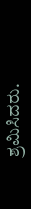ಶ್ರಮಿಸಿದರು.